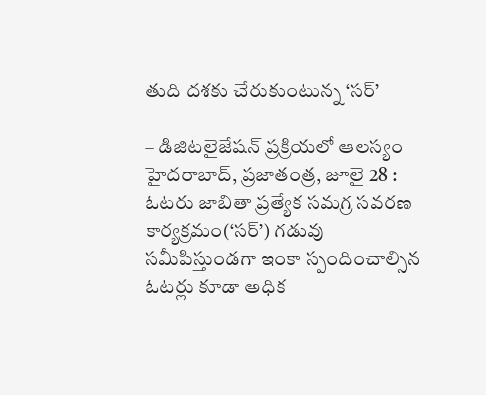తుది దశకు చేరుకుంటున్న ‘సర్’

– డిజిటలైజేషన్ ప్రక్రియలో ఆలస్యం హైదరాబాద్, ప్రజాతంత్ర, జూలై 28 : ఓటరు జాబితా ప్రత్యేక సమగ్ర సవరణ కార్యక్రమం(‘సర్’) గడువు సమీపిస్తుండగా ఇంకా స్పందించాల్సిన ఓటర్లు కూడా అధిక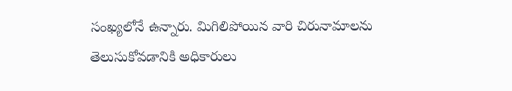సంఖ్యలోనే ఉన్నారు. మిగిలిపోయిన వారి చిరునామాలను తెలుసుకోవడానికి అధికారులు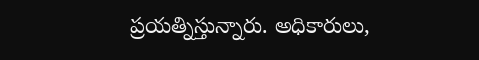ప్రయత్నిస్తున్నారు. అధికారులు,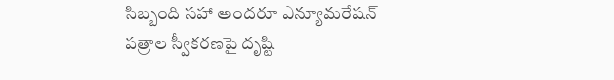సిబ్బంది సహా అందరూ ఎన్యూమరేషన్ పత్రాల స్వీకరణపై దృష్టి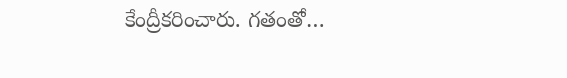కేంద్రీకరించారు. గతంతో…